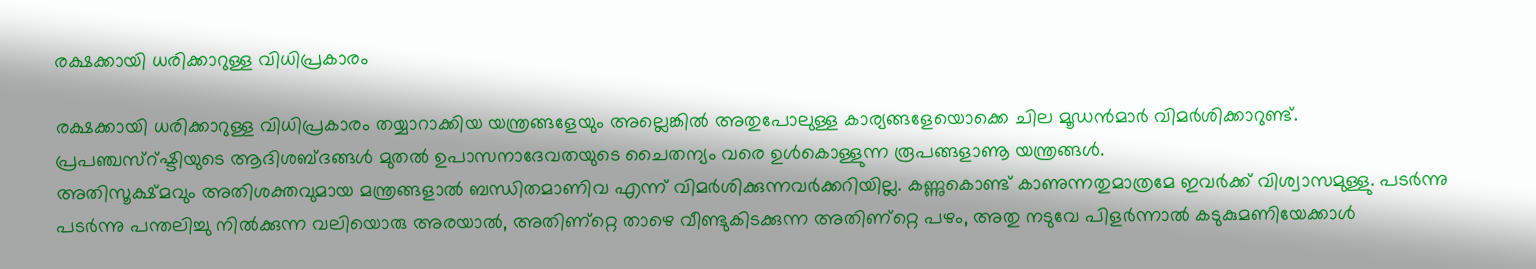രക്ഷക്കായി ധരിക്കാറുള്ള വിധിപ്രകാരം

രക്ഷക്കായി ധരിക്കാറുള്ള വിധിപ്രകാരം തയ്യാറാക്കിയ യന്ത്രങ്ങളേയും അല്ലെങ്കില്‍ അതുപോലുള്ള കാര്യങ്ങളേയൊക്കെ ചില മൂഡന്‍മാര്‍ വിമര്‍ശിക്കാറുണ്ട്‌.
പ്രപഞ്ചസ്റ്‍ഷ്ടിയുടെ ആദിശബ്ദങ്ങള്‍ മുതല്‍ ഉപാസനാദേവതയുടെ ചൈതന്യം വരെ ഉള്‍കൊള്ളുന്ന രൂപങ്ങളാണൂ യന്ത്രങ്ങള്‍.
അതിസൂക്ഷ്മവും അതിശക്തവുമായ മന്ത്രങ്ങളാല്‍ ബന്ധിതമാണിവ എന്ന്‌ വിമര്‍ശിക്കുന്നവര്‍ക്കറിയില്ല. കണ്ണുകൊണ്ട്‌ കാണുന്നതുമാത്രമേ ഇവര്‍ക്ക്‌ വിശ്വാസമുള്ളു. പടര്‍ന്നു പടര്‍ന്നു പന്തലിച്ചു നില്‍ക്കുന്ന വലിയൊരു അരയാല്‍, അതിണ്റ്റെ താഴെ വീണ്ടുകിടക്കുന്ന അതിണ്റ്റെ പഴം, അതു നടുവേ പിളര്‍ന്നാല്‍ കടുകുമണിയേക്കാള്‍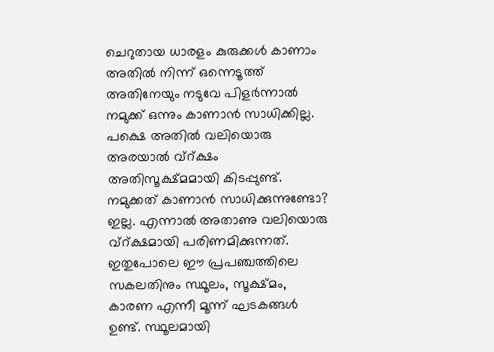ചെറുതായ ധാരളം കുരുക്കള്‍ കാണാം അതില്‍ നിന്ന്‌ ഒന്നെടൂത്ത്‌ അതിനേയും നടുവേ പിളര്‍ന്നാല്‍ നമുക്ക്‌ ഒന്നും കാണാന്‍ സാധിക്കില്ല. പക്ഷെ അതില്‍ വലിയൊരു അരയാല്‍ വ്റ്‍ക്ഷം അതിസൂക്ഷ്മമായി കിടപ്പുണ്ട്‌. നമുക്കത്‌ കാണാന്‍ സാധിക്കുന്നുണ്ടോ? ഇല്ല. എന്നാല്‍ അതാണു വലിയൊരു വ്റ്‍ക്ഷമായി പരിണമിക്കുന്നത്‌.
ഇതുപോലെ ഈ പ്രപഞ്ചത്തിലെ സകലതിനും സ്ഥൂലം, സൂക്ഷ്മം, കാരണ എന്നീ മൂന്ന്‌ ഘടകങ്ങള്‍ ഉണ്ട്‌. സ്ഥൂലമായി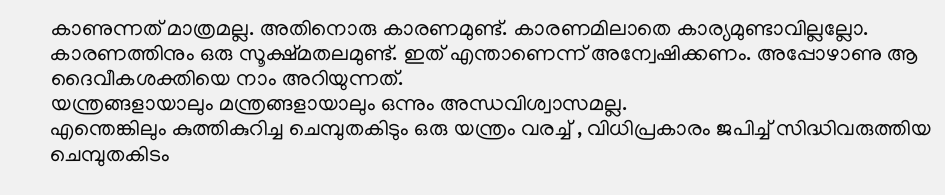കാണുന്നത്‌ മാത്രമല്ല. അതിനൊരു കാരണമുണ്ട്‌. കാരണമിലാതെ കാര്യമുണ്ടാവില്ലല്ലോ. കാരണത്തിനും ഒരു സൂക്ഷ്മതലമുണ്ട്‌. ഇത്‌ എന്താണെന്ന്‌ അന്വേഷിക്കണം. അപ്പോഴാണു ആ ദൈവീകശക്തിയെ നാം അറിയുന്നത്‌.
യന്ത്രങ്ങളായാലും മന്ത്രങ്ങളായാലും ഒന്നും അന്ധവിശ്വാസമല്ല.
എന്തെങ്കിലും കുത്തികുറിച്ച ചെമ്പുതകിടും ഒരു യന്ത്രം വരച്ച്‌ , വിധിപ്രകാരം ജപിച്ച്‌ സിദ്ധിവരുത്തിയ ചെമ്പുതകിടം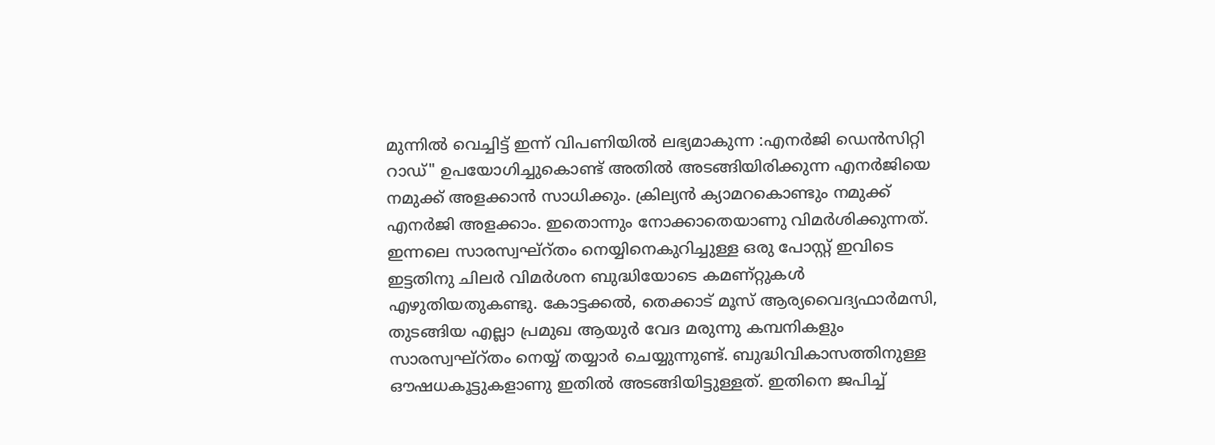മുന്നില്‍ വെച്ചിട്ട്‌ ഇന്ന്‌ വിപണിയില്‍ ലഭ്യമാകുന്ന :എനര്‍ജി ഡെന്‍സിറ്റി റാഡ്‌" ഉപയോഗിച്ചുകൊണ്ട്‌ അതില്‍ അടങ്ങിയിരിക്കുന്ന എനര്‍ജിയെ നമുക്ക്‌ അളക്കാന്‍ സാധിക്കും. ക്രില്യന്‍ ക്യാമറകൊണ്ടും നമുക്ക്‌ എനര്‍ജി അളക്കാം. ഇതൊന്നും നോക്കാതെയാണു വിമര്‍ശിക്കുന്നത്‌. ഇന്നലെ സാരസ്വഘ്റ്‍തം നെയ്യിനെകുറിച്ചുള്ള ഒരു പോസ്റ്റ്‌ ഇവിടെ ഇട്ടതിനു ചിലര്‍ വിമര്‍ശന ബുദ്ധിയോടെ കമണ്റ്റുകള്‍ എഴുതിയതുകണ്ടു. കോട്ടക്കല്‍, തെക്കാട്‌ മൂസ്‌ ആര്യവൈദ്യഫാര്‍മസി, തുടങ്ങിയ എല്ലാ പ്രമുഖ ആയുര്‍ വേദ മരുന്നു കമ്പനികളും സാരസ്വഘ്റ്‍തം നെയ്യ്‌ തയ്യാര്‍ ചെയ്യുന്നുണ്ട്‌. ബുദ്ധിവികാസത്തിനുള്ള ഔഷധകൂട്ടുകളാണു ഇതില്‍ അടങ്ങിയിട്ടുള്ളത്‌. ഇതിനെ ജപിച്ച്‌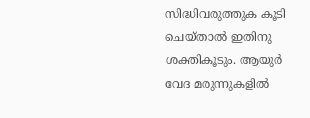സിദ്ധിവരുത്തുക കൂടി ചെയ്താല്‍ ഇതിനു ശക്തികൂടും. ആയുര്‍ വേദ മരുന്നുകളില്‍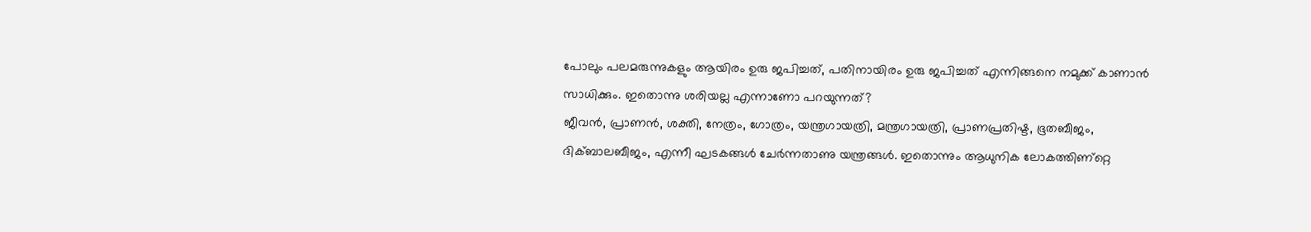പോലും പലമരുന്നുകളും ആയിരം ഉരു ജപിച്ചത്‌, പതിനായിരം ഉരു ജപിച്ചത്‌ എന്നിങ്ങനെ നമുക്ക്‌ കാണാന്‍ സാധിക്കും. ഇതൊന്നു ശരിയല്ല എന്നാണോ പറയുന്നത്‌?
ജീവന്‍, പ്രാണന്‍, ശക്തി, നേത്രം, ഗോത്രം, യന്ത്രഗായത്രി, മന്ത്രഗായത്രി, പ്രാണപ്രതിഷ്ട, ഭൂതബീജം, ദിക്ബാലബീജം, എന്നീ ഘടകങ്ങള്‍ ചേര്‍ന്നതാണു യന്ത്രങ്ങള്‍. ഇതൊന്നും ആധുനിക ലോകത്തിണ്റ്റെ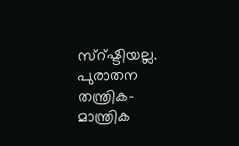സ്റ്‍ഷ്ടിയല്ല. പുരാതന തന്ത്രിക-മാന്ത്രിക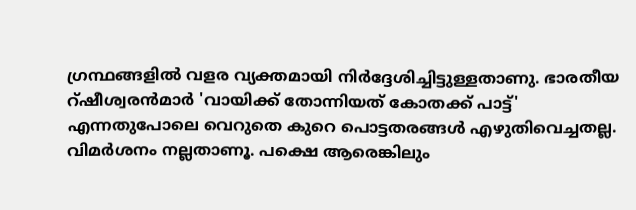ഗ്രന്ഥങ്ങളില്‍ വളര വ്യക്തമായി നിര്‍ദ്ദേശിച്ചിട്ടുള്ളതാണു. ഭാരതീയ റ്‍ഷീശ്വരന്‍മാര്‍ 'വായിക്ക്‌ തോന്നിയത്‌ കോതക്ക്‌ പാട്ട്‌' എന്നതുപോലെ വെറുതെ കുറെ പൊട്ടതരങ്ങള്‍ എഴുതിവെച്ചതല്ല. വിമര്‍ശനം നല്ലതാണൂ. പക്ഷെ ആരെങ്കിലും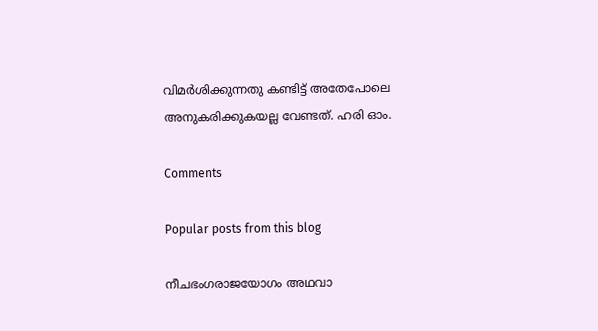വിമര്‍ശിക്കുന്നതു കണ്ടിട്ട്‌ അതേപോലെ അനുകരിക്കുകയല്ല വേണ്ടത്‌. ഹരി ഓം.

Comments

Popular posts from this blog

നീചഭംഗരാജയോഗം അഥവാ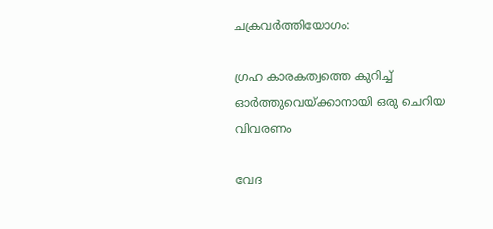ചക്രവര്‍ത്തിയോഗം:

ഗ്രഹ കാരകത്വത്തെ കുറിച്ച് ഓർത്തുവെയ്ക്കാനായി ഒരു ചെറിയ വിവരണം

വേദ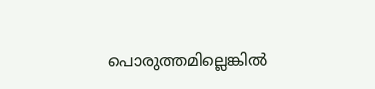പൊരുത്തമില്ലെങ്കിൽ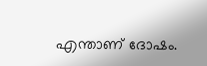എന്താണ് ദോഷം.